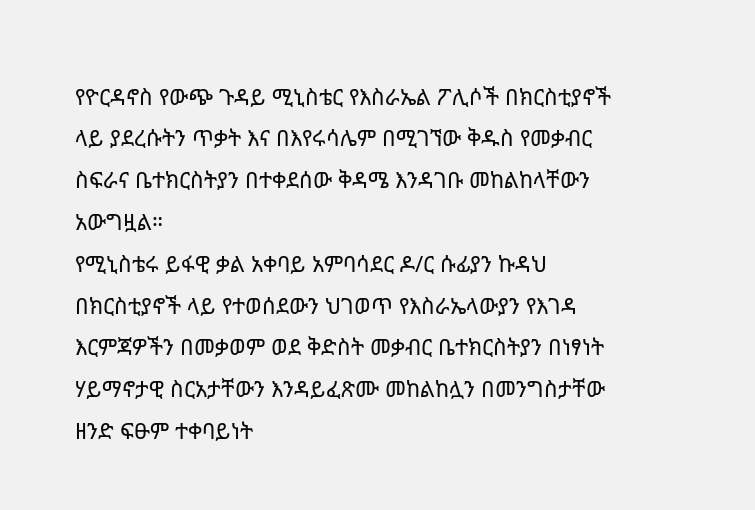የዮርዳኖስ የውጭ ጉዳይ ሚኒስቴር የእስራኤል ፖሊሶች በክርስቲያኖች ላይ ያደረሱትን ጥቃት እና በእየሩሳሌም በሚገኘው ቅዱስ የመቃብር ስፍራና ቤተክርስትያን በተቀደሰው ቅዳሜ እንዳገቡ መከልከላቸውን አውግዟል።
የሚኒስቴሩ ይፋዊ ቃል አቀባይ አምባሳደር ዶ/ር ሱፊያን ኩዳህ በክርስቲያኖች ላይ የተወሰደውን ህገወጥ የእስራኤላውያን የእገዳ እርምጃዎችን በመቃወም ወደ ቅድስት መቃብር ቤተክርስትያን በነፃነት ሃይማኖታዊ ስርአታቸውን እንዳይፈጽሙ መከልከሏን በመንግስታቸው ዘንድ ፍፁም ተቀባይነት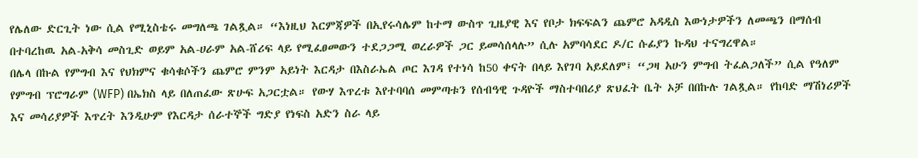የሌለው ድርጊት ነው ሲል የሚኒስቴሩ መግለጫ ገልጿል። “እነዚህ እርምጃዎች በኢየሩሳሌም ከተማ ውስጥ ጊዜያዊ እና የቦታ ክፍፍልን ጨምሮ አዳዲስ እውነታዎችን ለመጫን በማሰብ በተባረከዉ አል-አቅሳ መስጊድ ወይም አል-ሀራም አል-ሸሪፍ ላይ የሚፈፀመውን ተደጋጋሚ ወረራዎች ጋር ይመሳሰላሉ” ሲሉ አምባሳደር ዶ/ር ሱፊያን ኩዳህ ተናግረዋል።
በሌላ በኩል የምግብ እና የህክምና ቁሳቁሶችን ጨምሮ ምንም አይነት እርዳታ በእስራኤል ጦር እገዳ የተነሳ ከ50 ቀናት በላይ እየገባ አይደለም፤ “ጋዛ አሁን ምግብ ትፈልጋለች” ሲል የዓለም የምግብ ፕሮግራም (WFP) በኤክስ ላይ በለጠፈው ጽሁፍ አጋርቷል። የውሃ እጥረቱ እየተባባሰ መምጣቱን የሰብዓዊ ጉዳዮች ማስተባበሪያ ጽህፈት ቤት ኦቻ በበኩሉ ገልጿል። የከባድ ማሽነሪዎች እና መሳሪያዎች እጥረት እንዲሁም የእርዳታ ሰራተኞች ግድያ የነፍስ አድን ስራ ላይ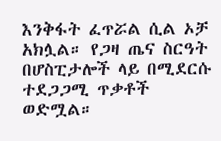እንቅፋት ፈጥሯል ሲል ኦቻ አክሏል። የጋዛ ጤና ስርዓት በሆስፒታሎች ላይ በሚደርሱ ተደጋጋሚ ጥቃቶች ወድሟል።